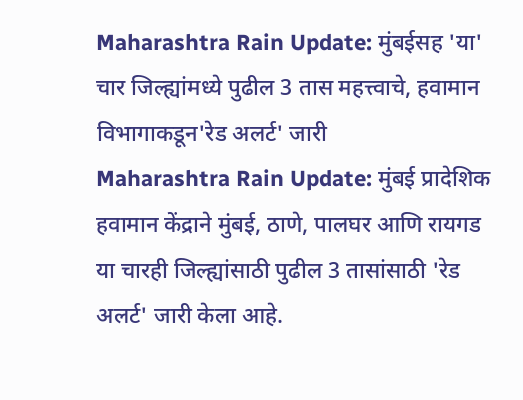Maharashtra Rain Update: मुंबईसह 'या' चार जिल्ह्यांमध्ये पुढील 3 तास महत्त्वाचे, हवामान विभागाकडून'रेड अलर्ट' जारी
Maharashtra Rain Update: मुंबई प्रादेशिक हवामान केंद्राने मुंबई, ठाणे, पालघर आणि रायगड या चारही जिल्ह्यांसाठी पुढील 3 तासांसाठी 'रेड अलर्ट' जारी केला आहे.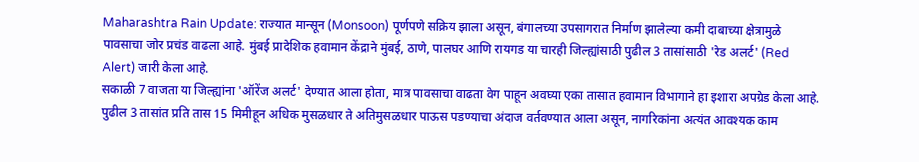Maharashtra Rain Update: राज्यात मान्सून (Monsoon) पूर्णपणे सक्रिय झाला असून, बंगालच्या उपसागरात निर्माण झालेल्या कमी दाबाच्या क्षेत्रामुळे पावसाचा जोर प्रचंड वाढला आहे. मुंबई प्रादेशिक हवामान केंद्राने मुंबई, ठाणे, पालघर आणि रायगड या चारही जिल्ह्यांसाठी पुढील 3 तासांसाठी 'रेड अलर्ट' (Red Alert) जारी केला आहे.
सकाळी 7 वाजता या जिल्ह्यांना 'ऑरेंज अलर्ट' देण्यात आला होता, मात्र पावसाचा वाढता वेग पाहून अवघ्या एका तासात हवामान विभागाने हा इशारा अपग्रेड केला आहे. पुढील 3 तासांत प्रति तास 15 मिमीहून अधिक मुसळधार ते अतिमुसळधार पाऊस पडण्याचा अंदाज वर्तवण्यात आला असून, नागरिकांना अत्यंत आवश्यक काम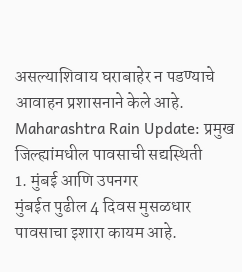असल्याशिवाय घराबाहेर न पडण्याचे आवाहन प्रशासनाने केले आहे.
Maharashtra Rain Update: प्रमुख जिल्ह्यांमधील पावसाची सद्यस्थिती
1. मुंबई आणि उपनगर
मुंबईत पुढील 4 दिवस मुसळधार पावसाचा इशारा कायम आहे.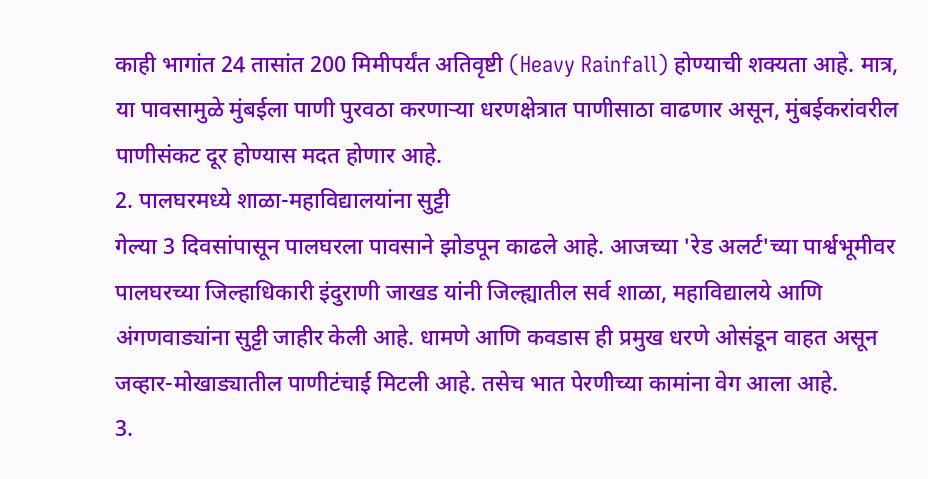काही भागांत 24 तासांत 200 मिमीपर्यंत अतिवृष्टी (Heavy Rainfall) होण्याची शक्यता आहे. मात्र, या पावसामुळे मुंबईला पाणी पुरवठा करणाऱ्या धरणक्षेत्रात पाणीसाठा वाढणार असून, मुंबईकरांवरील पाणीसंकट दूर होण्यास मदत होणार आहे.
2. पालघरमध्ये शाळा-महाविद्यालयांना सुट्टी
गेल्या 3 दिवसांपासून पालघरला पावसाने झोडपून काढले आहे. आजच्या 'रेड अलर्ट'च्या पार्श्वभूमीवर पालघरच्या जिल्हाधिकारी इंदुराणी जाखड यांनी जिल्ह्यातील सर्व शाळा, महाविद्यालये आणि अंगणवाड्यांना सुट्टी जाहीर केली आहे. धामणे आणि कवडास ही प्रमुख धरणे ओसंडून वाहत असून जव्हार-मोखाड्यातील पाणीटंचाई मिटली आहे. तसेच भात पेरणीच्या कामांना वेग आला आहे.
3.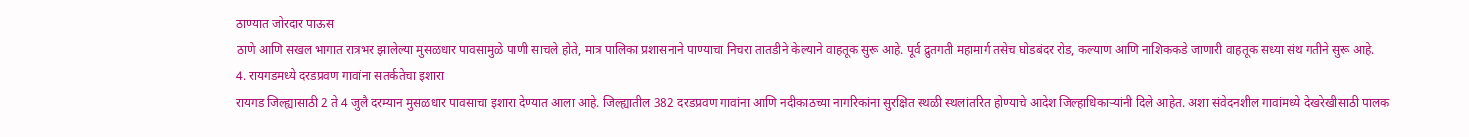ठाण्यात जोरदार पाऊस
ठाणे आणि सखल भागात रात्रभर झालेल्या मुसळधार पावसामुळे पाणी साचले होते, मात्र पालिका प्रशासनाने पाण्याचा निचरा तातडीने केल्याने वाहतूक सुरू आहे. पूर्व द्रुतगती महामार्ग तसेच घोडबंदर रोड, कल्याण आणि नाशिककडे जाणारी वाहतूक सध्या संथ गतीने सुरू आहे.
4. रायगडमध्ये दरडप्रवण गावांना सतर्कतेचा इशारा
रायगड जिल्ह्यासाठी 2 ते 4 जुलै दरम्यान मुसळधार पावसाचा इशारा देण्यात आला आहे. जिल्ह्यातील 382 दरडप्रवण गावांना आणि नदीकाठच्या नागरिकांना सुरक्षित स्थळी स्थलांतरित होण्याचे आदेश जिल्हाधिकाऱ्यांनी दिले आहेत. अशा संवेदनशील गावांमध्ये देखरेखीसाठी पालक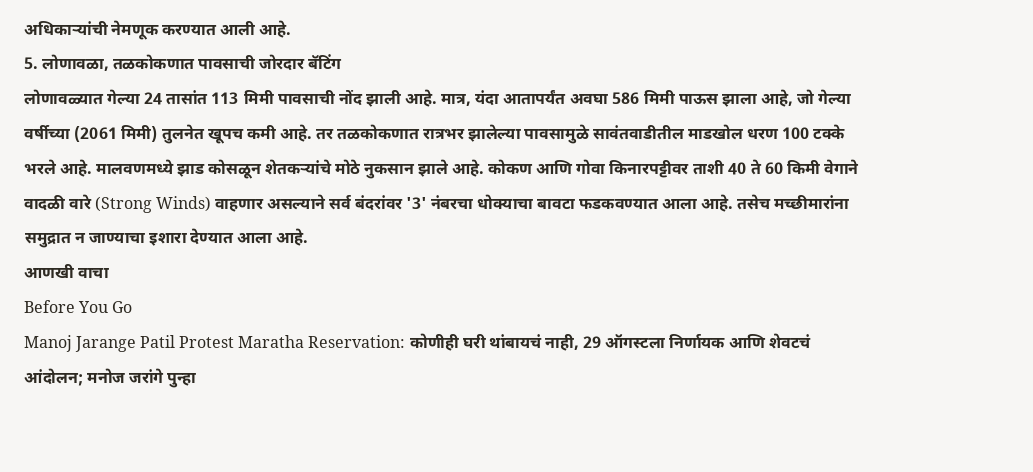अधिकाऱ्यांची नेमणूक करण्यात आली आहे.
5. लोणावळा, तळकोकणात पावसाची जोरदार बॅटिंग
लोणावळ्यात गेल्या 24 तासांत 113 मिमी पावसाची नोंद झाली आहे. मात्र, यंदा आतापर्यंत अवघा 586 मिमी पाऊस झाला आहे, जो गेल्या वर्षीच्या (2061 मिमी) तुलनेत खूपच कमी आहे. तर तळकोकणात रात्रभर झालेल्या पावसामुळे सावंतवाडीतील माडखोल धरण 100 टक्के भरले आहे. मालवणमध्ये झाड कोसळून शेतकऱ्यांचे मोठे नुकसान झाले आहे. कोकण आणि गोवा किनारपट्टीवर ताशी 40 ते 60 किमी वेगाने वादळी वारे (Strong Winds) वाहणार असल्याने सर्व बंदरांवर '3' नंबरचा धोक्याचा बावटा फडकवण्यात आला आहे. तसेच मच्छीमारांना समुद्रात न जाण्याचा इशारा देण्यात आला आहे.
आणखी वाचा
Before You Go
Manoj Jarange Patil Protest Maratha Reservation: कोणीही घरी थांबायचं नाही, 29 ऑगस्टला निर्णायक आणि शेवटचं आंदोलन; मनोज जरांगे पुन्हा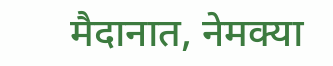मैदानात, नेमक्या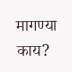मागण्या काय?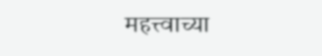महत्त्वाच्या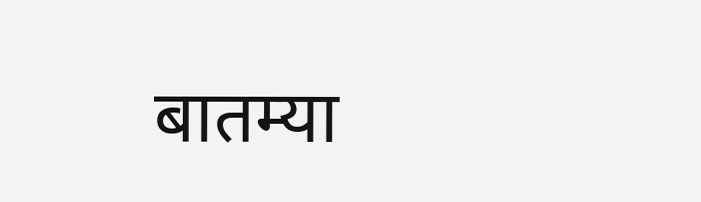बातम्या